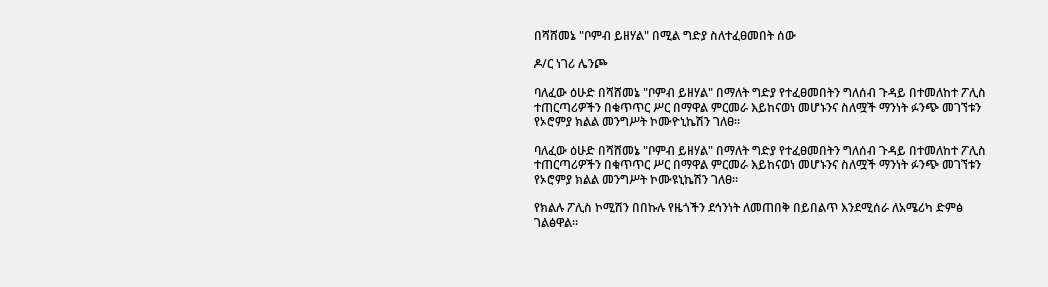በሻሸመኔ "ቦምብ ይዘሃል" በሚል ግድያ ስለተፈፀመበት ሰው

ዶ/ር ነገሪ ሌንጮ

ባለፈው ዕሁድ በሻሸመኔ "ቦምብ ይዘሃል" በማለት ግድያ የተፈፀመበትን ግለሰብ ጉዳይ በተመለከተ ፖሊስ ተጠርጣሪዎችን በቁጥጥር ሥር በማዋል ምርመራ እይከናወነ መሆኑንና ስለሟች ማንነት ፉንጭ መገኘቱን የኦሮምያ ክልል መንግሥት ኮሙዮኒኬሽን ገለፀ።

ባለፈው ዕሁድ በሻሸመኔ "ቦምብ ይዘሃል" በማለት ግድያ የተፈፀመበትን ግለሰብ ጉዳይ በተመለከተ ፖሊስ ተጠርጣሪዎችን በቁጥጥር ሥር በማዋል ምርመራ እይከናወነ መሆኑንና ስለሟች ማንነት ፉንጭ መገኘቱን የኦሮምያ ክልል መንግሥት ኮሙዩኒኬሽን ገለፀ።

የክልሉ ፖሊስ ኮሚሽን በበኩሉ የዜጎችን ደኅንነት ለመጠበቅ በይበልጥ እንደሚሰራ ለአሜሪካ ድምፅ ገልፅዋል።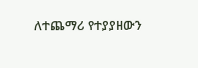ለተጨማሪ የተያያዘውን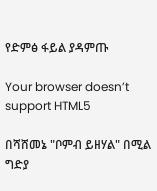የድምፅ ፋይል ያዳምጡ

Your browser doesn’t support HTML5

በሻሸመኔ "ቦምብ ይዘሃል" በሚል ግድያ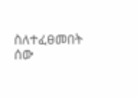ስለተፈፀመበት ሰው